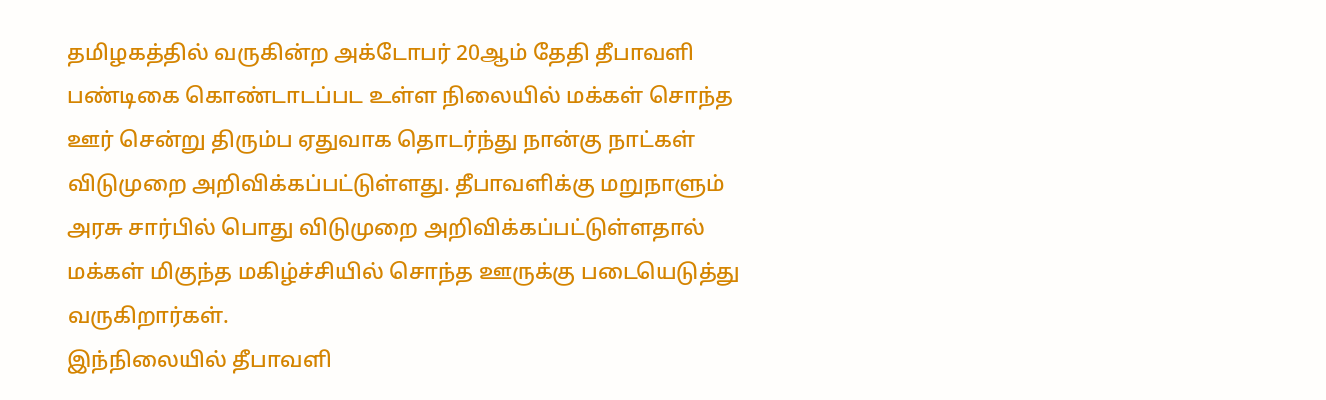தமிழகத்தில் வருகின்ற அக்டோபர் 20ஆம் தேதி தீபாவளி பண்டிகை கொண்டாடப்பட உள்ள நிலையில் மக்கள் சொந்த ஊர் சென்று திரும்ப ஏதுவாக தொடர்ந்து நான்கு நாட்கள் விடுமுறை அறிவிக்கப்பட்டுள்ளது. தீபாவளிக்கு மறுநாளும் அரசு சார்பில் பொது விடுமுறை அறிவிக்கப்பட்டுள்ளதால் மக்கள் மிகுந்த மகிழ்ச்சியில் சொந்த ஊருக்கு படையெடுத்து வருகிறார்கள்.
இந்நிலையில் தீபாவளி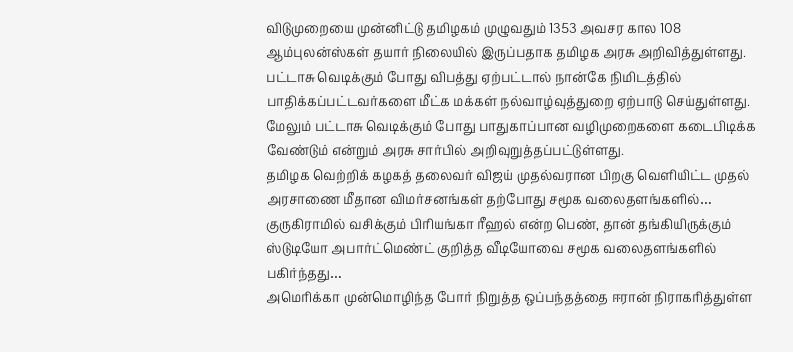விடுமுறையை முன்னிட்டு தமிழகம் முழுவதும் 1353 அவசர கால 108 ஆம்புலன்ஸ்கள் தயார் நிலையில் இருப்பதாக தமிழக அரசு அறிவித்துள்ளது. பட்டாசு வெடிக்கும் போது விபத்து ஏற்பட்டால் நான்கே நிமிடத்தில் பாதிக்கப்பட்டவர்களை மீட்க மக்கள் நல்வாழ்வுத்துறை ஏற்பாடு செய்துள்ளது. மேலும் பட்டாசு வெடிக்கும் போது பாதுகாப்பான வழிமுறைகளை கடைபிடிக்க வேண்டும் என்றும் அரசு சார்பில் அறிவுறுத்தப்பட்டுள்ளது.
தமிழக வெற்றிக் கழகத் தலைவர் விஜய் முதல்வரான பிறகு வெளியிட்ட முதல் அரசாணை மீதான விமர்சனங்கள் தற்போது சமூக வலைதளங்களில்…
குருகிராமில் வசிக்கும் பிரியங்கா ரீஹல் என்ற பெண், தான் தங்கியிருக்கும் ஸ்டுடியோ அபார்ட்மெண்ட் குறித்த வீடியோவை சமூக வலைதளங்களில் பகிர்ந்தது…
அமெரிக்கா முன்மொழிந்த போர் நிறுத்த ஒப்பந்தத்தை ஈரான் நிராகரித்துள்ள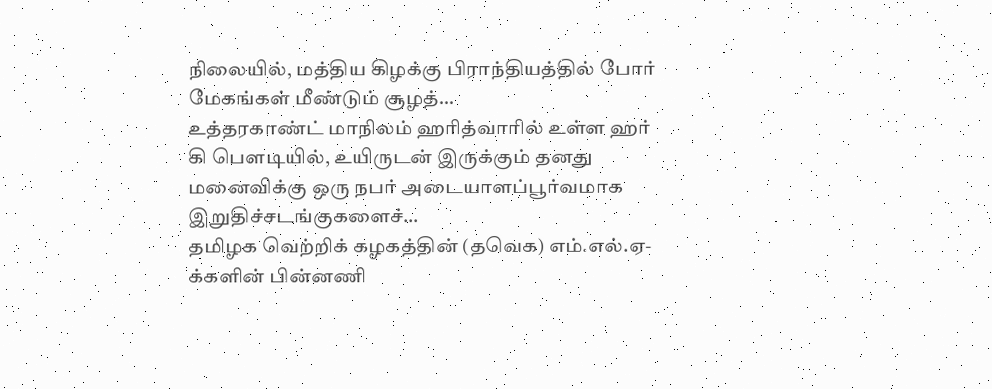நிலையில், மத்திய கிழக்கு பிராந்தியத்தில் போர் மேகங்கள் மீண்டும் சூழத்…
உத்தரகாண்ட் மாநிலம் ஹரித்வாரில் உள்ள ஹர் கி பௌடியில், உயிருடன் இருக்கும் தனது மனைவிக்கு ஒரு நபர் அடையாளப்பூர்வமாக இறுதிச்சடங்குகளைச்…
தமிழக வெற்றிக் கழகத்தின் (தவெக) எம்.எல்.ஏ-க்களின் பின்னணி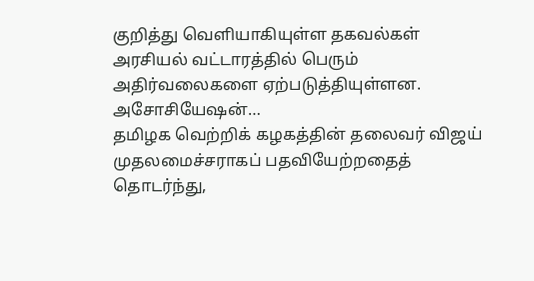குறித்து வெளியாகியுள்ள தகவல்கள் அரசியல் வட்டாரத்தில் பெரும் அதிர்வலைகளை ஏற்படுத்தியுள்ளன. அசோசியேஷன்…
தமிழக வெற்றிக் கழகத்தின் தலைவர் விஜய் முதலமைச்சராகப் பதவியேற்றதைத் தொடர்ந்து,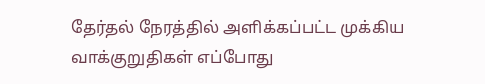தேர்தல் நேரத்தில் அளிக்கப்பட்ட முக்கிய வாக்குறுதிகள் எப்போது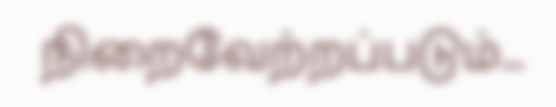நிறைவேற்றப்படும்…